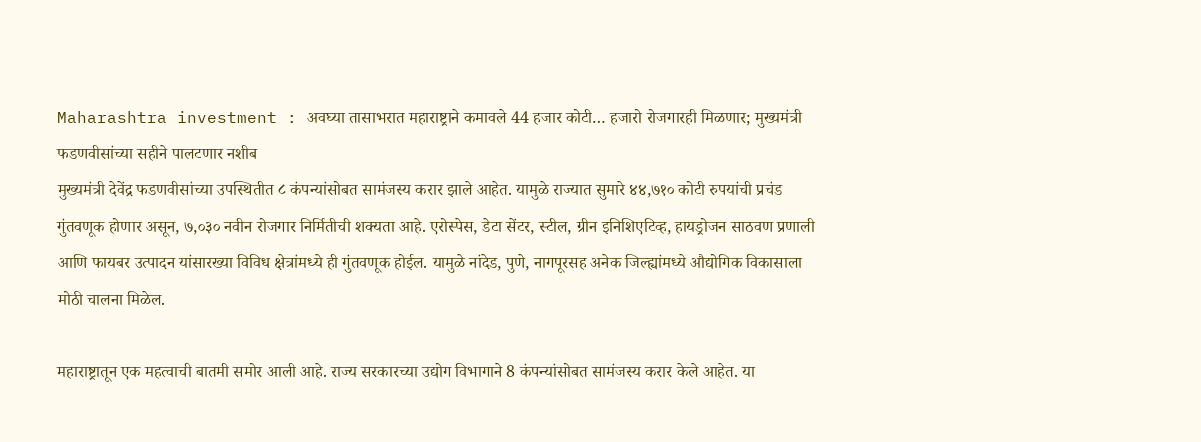Maharashtra investment : अवघ्या तासाभरात महाराष्ट्राने कमावले 44 हजार कोटी… हजारो रोजगारही मिळणार; मुख्यमंत्री फडणवीसांच्या सहीने पालटणार नशीब
मुख्यमंत्री देवेंद्र फडणवीसांच्या उपस्थितीत ८ कंपन्यांसोबत सामंजस्य करार झाले आहेत. यामुळे राज्यात सुमारे ४४,७१० कोटी रुपयांची प्रचंड गुंतवणूक होणार असून, ७,०३० नवीन रोजगार निर्मितीची शक्यता आहे. एरोस्पेस, डेटा सेंटर, स्टील, ग्रीन इनिशिएटिव्ह, हायड्रोजन साठवण प्रणाली आणि फायबर उत्पादन यांसारख्या विविध क्षेत्रांमध्ये ही गुंतवणूक होईल. यामुळे नांदेड, पुणे, नागपूरसह अनेक जिल्ह्यांमध्ये औद्योगिक विकासाला मोठी चालना मिळेल.

महाराष्ट्रातून एक महत्वाची बातमी समोर आली आहे. राज्य सरकारच्या उद्योग विभागाने 8 कंपन्यांसोबत सामंजस्य करार केले आहेत. या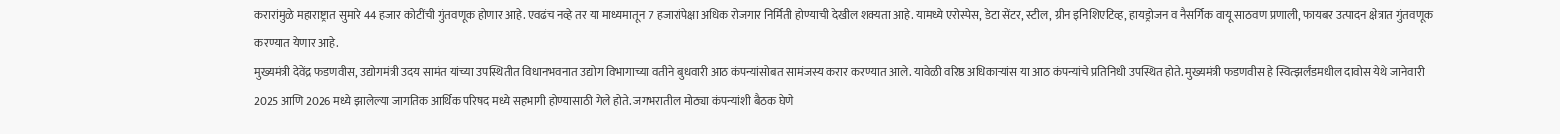करारांमुळे महाराष्ट्रात सुमारे 44 हजार कोटींची गुंतवणूक होणार आहे. एवढंच नव्हे तर या माध्यमातून 7 हजारांपेक्षा अधिक रोजगार निर्मिती होण्याची देखील शक्यता आहे. यामध्ये एरोस्पेस, डेटा सेंटर, स्टील, ग्रीन इनिशिएटिव्ह, हायड्रोजन व नैसर्गिक वायू साठवण प्रणाली, फायबर उत्पादन क्षेत्रात गुंतवणूक करण्यात येणार आहे.
मुख्यमंत्री देवेंद्र फडणवीस, उद्योगमंत्री उदय सामंत यांच्या उपस्थितीत विधानभवनात उद्योग विभागाच्या वतीने बुधवारी आठ कंपन्यांसोबत सामंजस्य करार करण्यात आले. यावेळी वरिष्ठ अधिकाऱ्यांस या आठ कंपन्यांचे प्रतिनिधी उपस्थित होते. मुख्यमंत्री फडणवीस हे स्वित्झर्लंडमधील दावोस येथे जानेवारी 2025 आणि 2026 मध्ये झालेल्या जागतिक आर्थिक परिषद मध्ये सहभागी होण्यासाठी गेले होते. जगभरातील मोठ्या कंपन्यांशी बैठक घेणे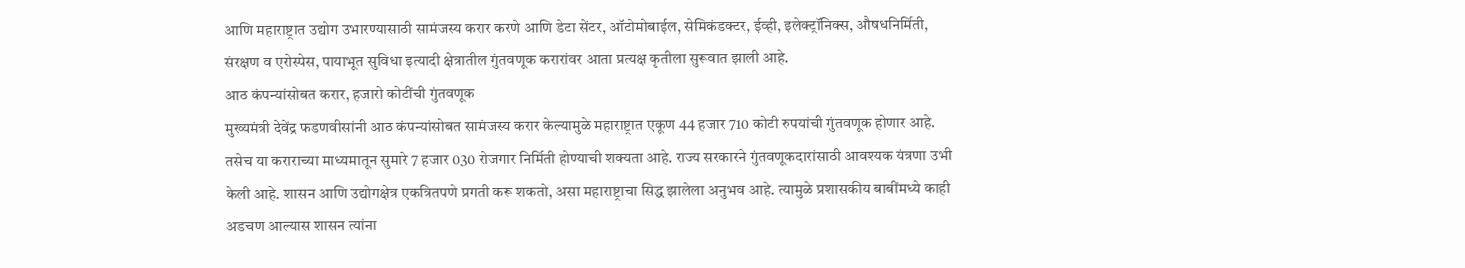आणि महाराष्ट्रात उद्योग उभारण्यासाठी सामंजस्य करार करणे आणि डेटा सेंटर, ऑटोमोबाईल, सेमिकंडक्टर, ईव्ही, इलेक्ट्रॉनिक्स, औषधनिर्मिती, संरक्षण व एरोस्पेस, पायाभूत सुविधा इत्यादी क्षेत्रातील गुंतवणूक करारांवर आता प्रत्यक्ष कृतीला सुरूवात झाली आहे.
आठ कंपन्यांसोबत करार, हजारो कोटींची गुंतवणूक
मुख्यमंत्री देवेंद्र फडणवीसांनी आठ कंपन्यांसोबत सामंजस्य करार केल्यामुळे महाराष्ट्रात एकूण 44 हजार 710 कोटी रुपयांची गुंतवणूक होणार आहे. तसेच या कराराच्या माध्यमातून सुमारे 7 हजार 030 रोजगार निर्मिती होण्याची शक्यता आहे. राज्य सरकारने गुंतवणूकदारांसाठी आवश्यक यंत्रणा उभी केली आहे. शासन आणि उद्योगक्षेत्र एकत्रितपणे प्रगती करू शकतो, असा महाराष्ट्राचा सिद्ध झालेला अनुभव आहे. त्यामुळे प्रशासकीय बाबींमध्ये काही अडचण आल्यास शासन त्यांना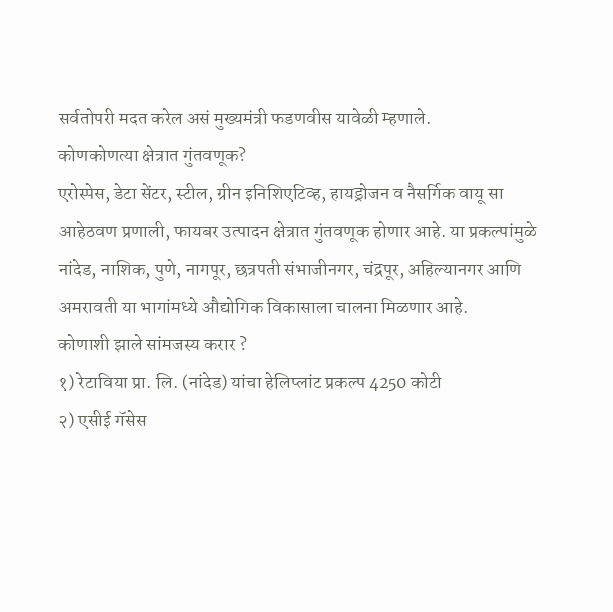सर्वतोपरी मदत करेल असं मुख्यमंत्री फडणवीस यावेळी म्हणाले.
कोणकोणत्या क्षेत्रात गुंतवणूक?
एरोस्पेस, डेटा सेंटर, स्टील, ग्रीन इनिशिएटिव्ह, हायड्रोजन व नैसर्गिक वायू सा आहेठवण प्रणाली, फायबर उत्पादन क्षेत्रात गुंतवणूक होणार आहे. या प्रकल्पांमुळे नांदेड, नाशिक, पुणे, नागपूर, छत्रपती संभाजीनगर, चंद्रपूर, अहिल्यानगर आणि अमरावती या भागांमध्ये औद्योगिक विकासाला चालना मिळणार आहे.
कोणाशी झाले सांमजस्य करार ?
१) रेटाविया प्रा. लि. (नांदेड) यांचा हेलिप्लांट प्रकल्प 4250 कोटी
२) एसीई गॅसेस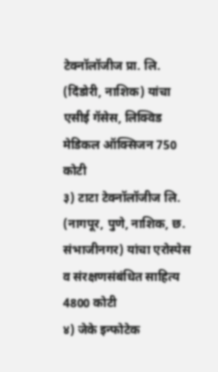टेक्नॉलॉजीज प्रा. लि. (दिंडोरी, नाशिक) यांचा एसीई गॅसेस, लिक्विड मेडिकल ऑक्सिजन 750 कोटी
३) टाटा टेक्नॉलॉजीज लि. (नागपूर, पुणे, नाशिक, छ. संभाजीनगर) यांचा एरोस्पेस व संरक्षणसंबंधित साहित्य 4800 कोटी
४) जेके इन्फोटेक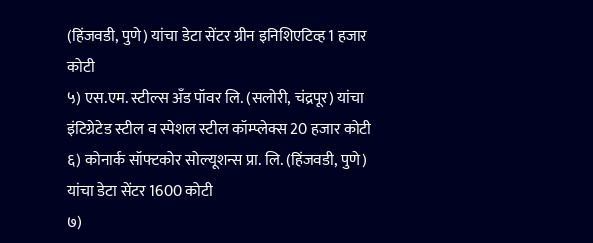(हिंजवडी, पुणे) यांचा डेटा सेंटर ग्रीन इनिशिएटिव्ह 1 हजार कोटी
५) एस.एम. स्टील्स अँड पॉवर लि. (सलोरी, चंद्रपूर) यांचा इंटिग्रेटेड स्टील व स्पेशल स्टील कॉम्प्लेक्स 20 हजार कोटी
६) कोनार्क सॉफ्टकोर सोल्यूशन्स प्रा. लि. (हिंजवडी, पुणे) यांचा डेटा सेंटर 1600 कोटी
७)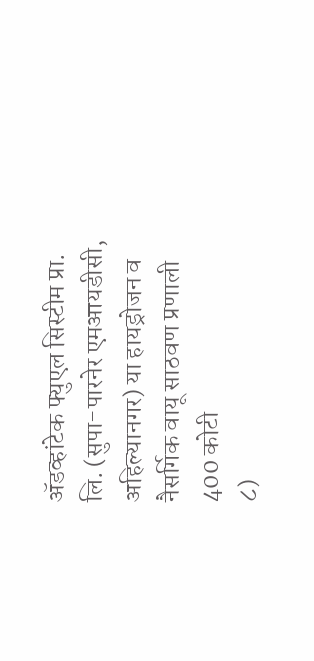ॲडव्हांटेक फ्युएल सिस्टीम प्रा. लि. (सुपा-पारनेर एमआयडीसी, अहिल्यानगर) या हायड्रोजन व नैसर्गिक वायू साठवण प्रणाली 400 कोटी
८)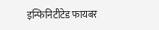इन्फिनिटीटेड फायबर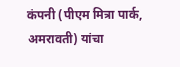कंपनी (पीएम मित्रा पार्क, अमरावती) यांचा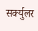सर्क्युलर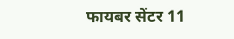फायबर सेंटर 11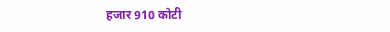हजार 910 कोटी